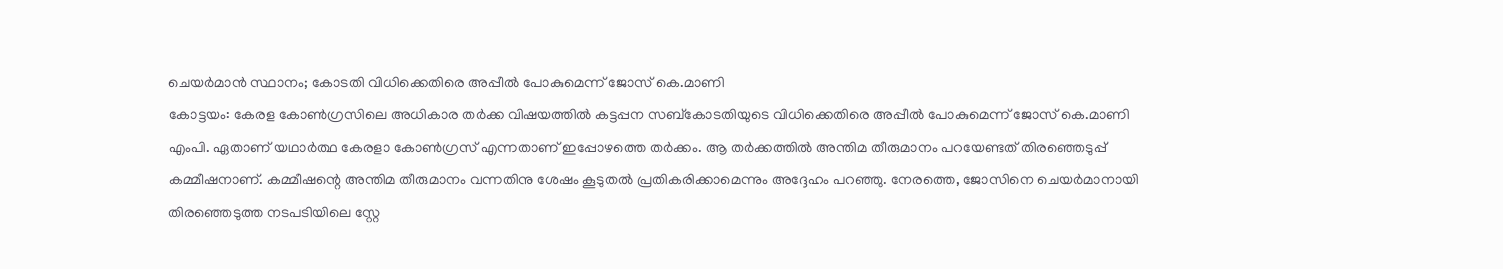ചെയർമാൻ സ്ഥാനം; കോടതി വിധിക്കെതിരെ അപ്പീൽ പോകുമെന്ന് ജോസ് കെ.മാണി
കോട്ടയം: കേരള കോൺഗ്രസിലെ അധികാര തർക്ക വിഷയത്തിൽ കട്ടപ്പന സബ്കോടതിയുടെ വിധിക്കെതിരെ അപ്പീൽ പോകുമെന്ന് ജോസ് കെ.മാണി എംപി. ഏതാണ് യഥാർത്ഥ കേരളാ കോൺഗ്രസ് എന്നതാണ് ഇപ്പോഴത്തെ തർക്കം. ആ തർക്കത്തിൽ അന്തിമ തീരുമാനം പറയേണ്ടത് തിരഞ്ഞെടുപ്പ് കമ്മീഷനാണ്. കമ്മീഷന്റെ അന്തിമ തീരുമാനം വന്നതിനു ശേഷം കൂടുതൽ പ്രതികരിക്കാമെന്നും അദ്ദേഹം പറഞ്ഞു. നേരത്തെ, ജോസിനെ ചെയർമാനായി തിരഞ്ഞെടുത്ത നടപടിയിലെ സ്റ്റേ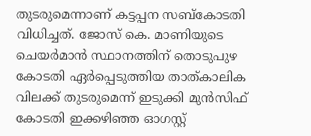തുടരുമെന്നാണ് കട്ടപ്പന സബ്കോടതി വിധിച്ചത്. ജോസ് കെ. മാണിയുടെ ചെയർമാൻ സ്ഥാനത്തിന് തൊടുപുഴ കോടതി ഏർപ്പെടുത്തിയ താത്കാലിക വിലക്ക് തുടരുമെന്ന് ഇടുക്കി മുൻസിഫ് കോടതി ഇക്കഴിഞ്ഞ ഓഗസ്റ്റ്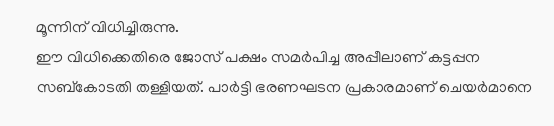മൂന്നിന് വിധിച്ചിരുന്നു.
ഈ വിധിക്കെതിരെ ജോസ് പക്ഷം സമർപിച്ച അപ്പീലാണ് കട്ടപ്പന സബ്കോടതി തള്ളിയത്. പാർട്ടി ഭരണഘടന പ്രകാരമാണ് ചെയർമാനെ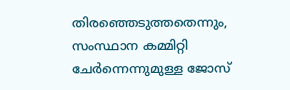തിരഞ്ഞെടുത്തതെന്നും, സംസ്ഥാന കമ്മിറ്റി ചേർന്നെന്നുമുള്ള ജോസ്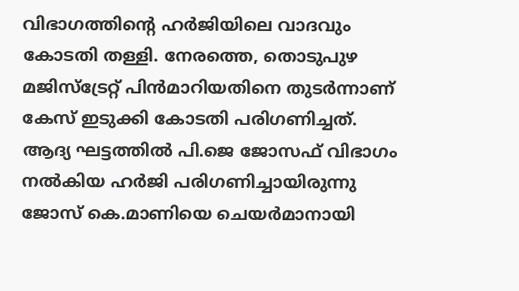വിഭാഗത്തിന്റെ ഹർജിയിലെ വാദവും കോടതി തള്ളി. നേരത്തെ, തൊടുപുഴ മജിസ്ട്രേറ്റ് പിൻമാറിയതിനെ തുടർന്നാണ് കേസ് ഇടുക്കി കോടതി പരിഗണിച്ചത്. ആദ്യ ഘട്ടത്തിൽ പി.ജെ ജോസഫ് വിഭാഗം നൽകിയ ഹർജി പരിഗണിച്ചായിരുന്നു ജോസ് കെ.മാണിയെ ചെയർമാനായി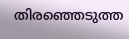തിരഞ്ഞെടുത്ത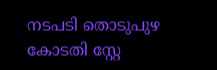നടപടി തൊടുപുഴ കോടതി സ്റ്റേ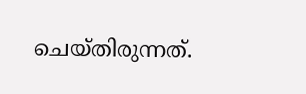ചെയ്തിരുന്നത്.